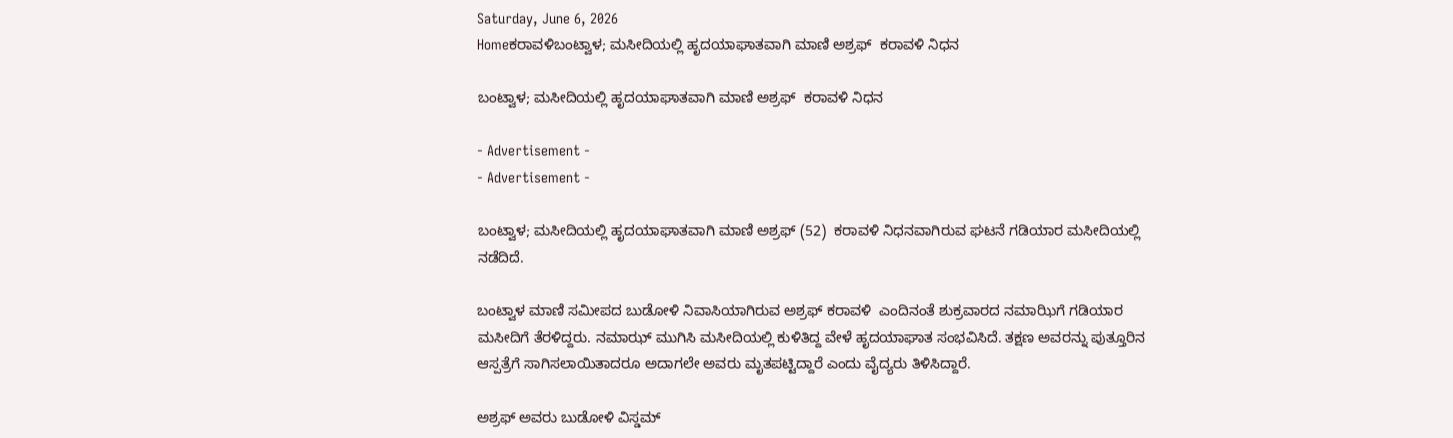Saturday, June 6, 2026
Homeಕರಾವಳಿಬಂಟ್ವಾಳ; ಮಸೀದಿಯಲ್ಲಿ ಹೃದಯಾಘಾತವಾಗಿ ಮಾಣಿ ಅಶ್ರಫ್  ಕರಾವಳಿ ನಿಧನ

ಬಂಟ್ವಾಳ; ಮಸೀದಿಯಲ್ಲಿ ಹೃದಯಾಘಾತವಾಗಿ ಮಾಣಿ ಅಶ್ರಫ್  ಕರಾವಳಿ ನಿಧನ

- Advertisement -
- Advertisement -

ಬಂಟ್ವಾಳ; ಮಸೀದಿಯಲ್ಲಿ ಹೃದಯಾಘಾತವಾಗಿ ಮಾಣಿ ಅಶ್ರಫ್ (52)  ಕರಾವಳಿ ನಿಧನವಾಗಿರುವ ಘಟನೆ ಗಡಿಯಾರ ಮಸೀದಿಯಲ್ಲಿ ನಡೆದಿದೆ.

ಬಂಟ್ವಾಳ ಮಾಣಿ ಸಮೀಪದ ಬುಡೋಳಿ ನಿವಾಸಿಯಾಗಿರುವ ಅಶ್ರಫ್ ಕರಾವಳಿ  ಎಂದಿನಂತೆ ಶುಕ್ರವಾರದ ನಮಾಝಿಗೆ ಗಡಿಯಾರ ಮಸೀದಿಗೆ ತೆರಳಿದ್ದರು. ನಮಾಝ್ ಮುಗಿಸಿ ಮಸೀದಿಯಲ್ಲಿ ಕುಳಿತಿದ್ದ ವೇಳೆ ಹೃದಯಾಘಾತ ಸಂಭವಿಸಿದೆ. ತಕ್ಷಣ ಅವರನ್ನು ಪುತ್ತೂರಿನ ಆಸ್ಪತ್ರೆಗೆ ಸಾಗಿಸಲಾಯಿತಾದರೂ ಅದಾಗಲೇ ಅವರು ಮೃತಪಟ್ಟಿದ್ದಾರೆ ಎಂದು ವೈದ್ಯರು ತಿಳಿಸಿದ್ದಾರೆ.

ಅಶ್ರಫ್ ಅವರು ಬುಡೋಳಿ ವಿಸ್ಡಮ್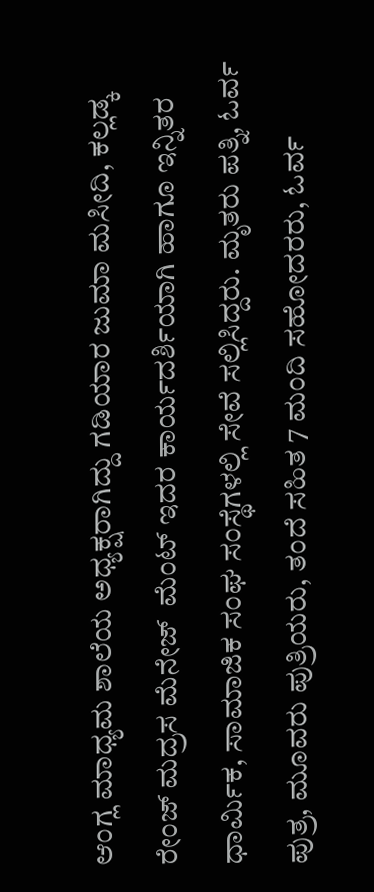ಆಂಗ್ಲ ಮಾಧ್ಯಮ ಶಾಲೆಯ ಅಧ್ಯಕ್ಷರಾಗಿದ್ದು ಗಡಿಯಾರ ಜುಮಾ ಮಸೀದಿ, ಕಲ್ಲಡ್ಕ ರೇಂಜ್ ಮದ್ರಸ ಮೆನೇಜ್  ಮೆಂಟ್ ಇದರ ಕಾರ್ಯದರ್ಶಿಯಾಗಿ ಹಾಗೂ ಇನ್ನಿತರ ಧಾರ್ಮಿಕ, ಸಾಮಾಜಿಕ ಸಂಘ ಸಂಸ್ಥೆಗಳಲ್ಲಿ ಸೇವೆ ಸಲ್ಲಿಸಿದ್ದರು. ಮೃತರು ಪತ್ನಿ, ಓರ್ವ ಪುತ್ರ, ಮೂವರು ಪುತ್ರಿಯರು, ತಂದೆ ಸಹಿತ 7 ಮಂದಿ ಸಹೋದರರು, ಓರ್ವ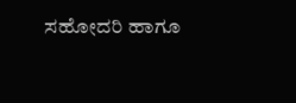ಸಹೋದರಿ ಹಾಗೂ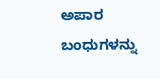ಅಪಾರ ಬಂಧುಗಳನ್ನು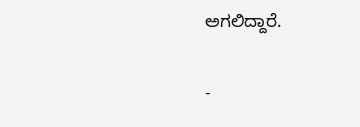ಅಗಲಿದ್ದಾರೆ.

-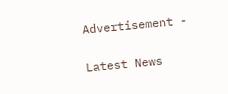Advertisement -

Latest News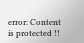error: Content is protected !!